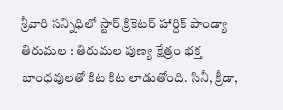శ్రీవారి సన్నిధిలో స్టార్ క్రికెటర్ హార్దిక్ పాండ్యా
తిరుమల : తిరుమల పుణ్య క్షేత్రం భక్త బాంధవులతో కిట కిట లాడుతోంది. సినీ, క్రీడా,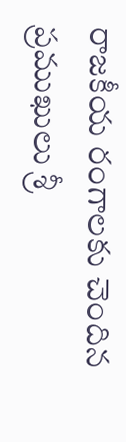రాజకీయ రంగాలకు చెందిన ప్రముఖులు శ్రీ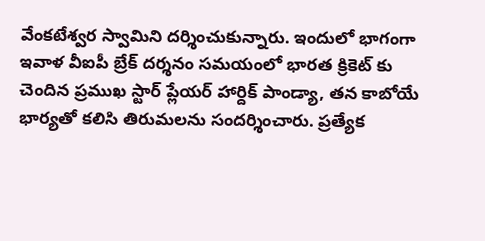వేంకటేశ్వర స్వామిని దర్శించుకున్నారు. ఇందులో భాగంగా ఇవాళ వీఐపీ బ్రేక్ దర్శనం సమయంలో భారత క్రికెట్ కు చెందిన ప్రముఖ స్టార్ ప్లేయర్ హార్దిక్ పాండ్యా, తన కాబోయే భార్యతో కలిసి తిరుమలను సందర్శించారు. ప్రత్యేక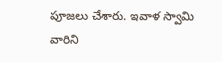పూజలు చేశారు. ఇవాళ స్వామి వారిని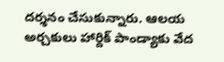దర్శనం చేసుకున్నారు. ఆలయ అర్చకులు హార్దిక్ పాండ్యాకు వేద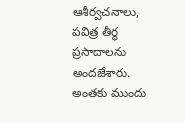ఆశీర్వచనాలు, పవిత్ర తీర్థ ప్రసాదాలను అందజేశారు.
అంతకు ముందు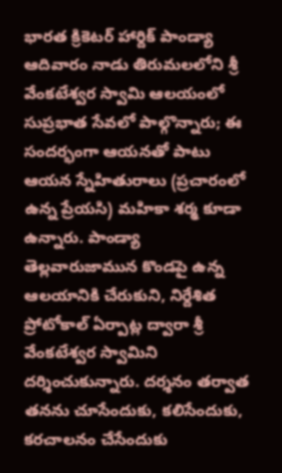భారత క్రికెటర్ హార్దిక్ పాండ్యా ఆదివారం నాడు తిరుమలలోని శ్రీ వేంకటేశ్వర స్వామి ఆలయంలో సుప్రభాత సేవలో పాల్గొన్నారు; ఈ సందర్భంగా ఆయనతో పాటు ఆయన స్నేహితురాలు (ప్రచారంలో ఉన్న ప్రేయసి) మహికా శర్మ కూడా ఉన్నారు. పాండ్యా తెల్లవారుజామున కొండపై ఉన్న ఆలయానికి చేరుకుని, నిర్దేశిత ప్రోటోకాల్ ఏర్పాట్ల ద్వారా శ్రీ వేంకటేశ్వర స్వామిని దర్శించుకున్నారు. దర్శనం తర్వాత తనను చూసేందుకు, కలిసేందుకు, కరచాలనం చేసేందుకు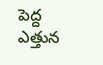పెద్ద ఎత్తున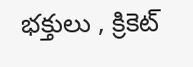భక్తులు , క్రికెట్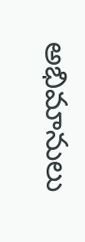అభిమానులు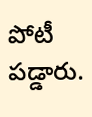పోటీ పడ్డారు.